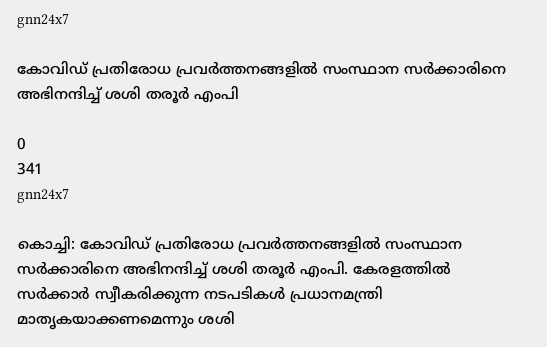gnn24x7

കോവിഡ് പ്രതിരോധ പ്രവര്‍ത്തനങ്ങളില്‍ സംസ്ഥാന സര്‍ക്കാരിനെ അഭിനന്ദിച്ച് ശശി തരൂര്‍ എംപി

0
341
gnn24x7

കൊച്ചി: കോവിഡ് പ്രതിരോധ പ്രവര്‍ത്തനങ്ങളില്‍ സംസ്ഥാന സര്‍ക്കാരിനെ അഭിനന്ദിച്ച് ശശി തരൂര്‍ എംപി. കേരളത്തില്‍ സര്‍ക്കാര്‍ സ്വീകരിക്കുന്ന നടപടികള്‍ പ്രധാനമന്ത്രി മാതൃകയാക്കണമെന്നും ശശി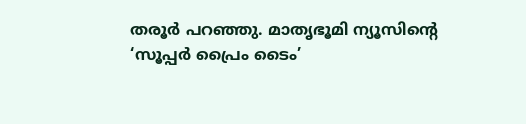തരൂര്‍ പറഞ്ഞു. മാതൃഭൂമി ന്യൂസിന്റെ ‘സൂപ്പര്‍ പ്രൈം ടൈം’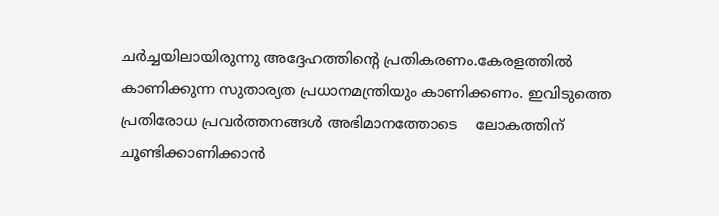ചര്‍ച്ചയിലായിരുന്നു അദ്ദേഹത്തിന്റെ പ്രതികരണം.കേരളത്തില്‍ കാണിക്കുന്ന സുതാര്യത പ്രധാനമന്ത്രിയും കാണിക്കണം. ഇവിടുത്തെ പ്രതിരോധ പ്രവര്‍ത്തനങ്ങള്‍ അഭിമാനത്തോടെ    ലോകത്തിന് ചൂണ്ടിക്കാണിക്കാന്‍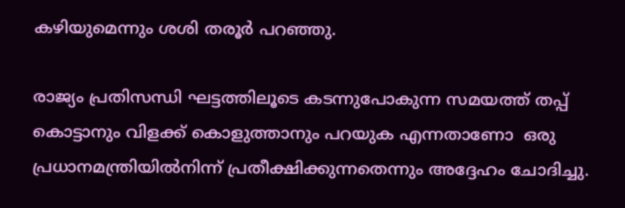കഴിയുമെന്നും ശശി തരൂര്‍ പറഞ്ഞു.

രാജ്യം പ്രതിസന്ധി ഘട്ടത്തിലൂടെ കടന്നുപോകുന്ന സമയത്ത് തപ്പ് കൊട്ടാനും വിളക്ക് കൊളുത്താനും പറയുക എന്നതാണോ  ഒരു പ്രധാനമന്ത്രിയില്‍നിന്ന് പ്രതീക്ഷിക്കുന്നതെന്നും അദ്ദേഹം ചോദിച്ചു.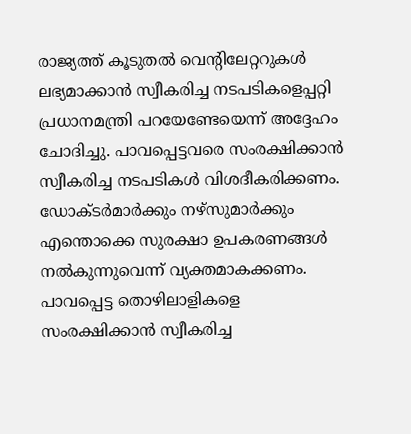രാജ്യത്ത് കൂടുതല്‍ വെന്റിലേറ്ററുകള്‍ ലഭ്യമാക്കാന്‍ സ്വീകരിച്ച നടപടികളെപ്പറ്റി പ്രധാനമന്ത്രി പറയേണ്ടേയെന്ന് അദ്ദേഹം ചോദിച്ചു. പാവപ്പെട്ടവരെ സംരക്ഷിക്കാന്‍ സ്വീകരിച്ച നടപടികള്‍ വിശദീകരിക്കണം. ഡോക്ടര്‍മാര്‍ക്കും നഴ്‌സുമാര്‍ക്കും എന്തൊക്കെ സുരക്ഷാ ഉപകരണങ്ങള്‍ നല്‍കുന്നുവെന്ന് വ്യക്തമാകക്കണം. പാവപ്പെട്ട തൊഴിലാളികളെ സംരക്ഷിക്കാന്‍ സ്വീകരിച്ച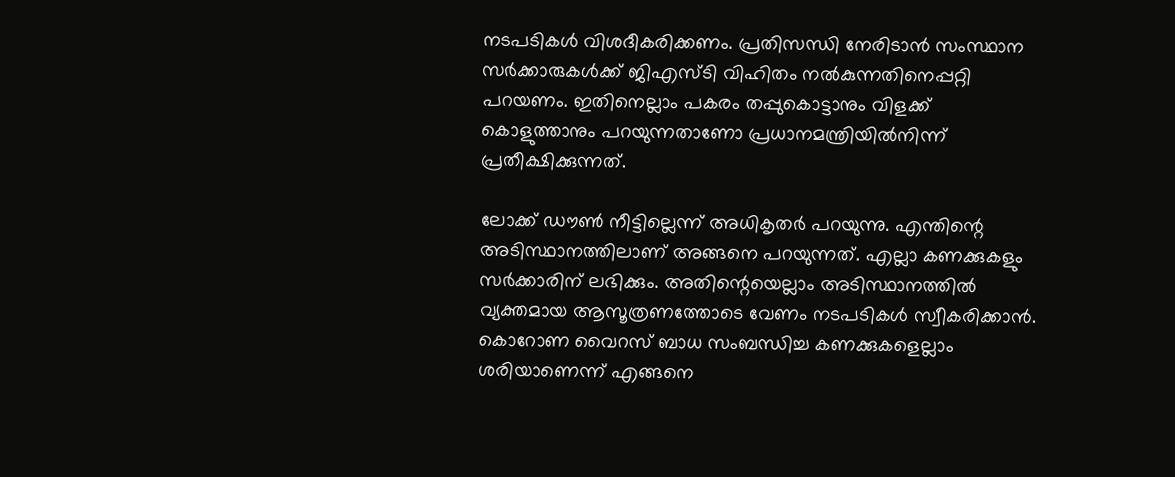നടപടികള്‍ വിശദീകരിക്കണം. പ്രതിസന്ധി നേരിടാന്‍ സംസ്ഥാന സര്‍ക്കാരുകള്‍ക്ക് ജിഎസ്ടി വിഹിതം നല്‍കുന്നതിനെപ്പറ്റി പറയണം. ഇതിനെല്ലാം പകരം തപ്പുകൊട്ടാനും വിളക്ക് കൊളുത്താനും പറയുന്നതാണോ പ്രധാനമന്ത്രിയില്‍നിന്ന് പ്രതീക്ഷിക്കുന്നത്.

ലോക്ക് ഡൗണ്‍ നീട്ടില്ലെന്ന് അധികൃതര്‍ പറയുന്നു. എന്തിന്റെ അടിസ്ഥാനത്തിലാണ് അങ്ങനെ പറയുന്നത്. എല്ലാ കണക്കുകളും സര്‍ക്കാരിന് ലഭിക്കും. അതിന്റെയെല്ലാം അടിസ്ഥാനത്തില്‍ വ്യക്തമായ ആസൂത്രണത്തോടെ വേണം നടപടികള്‍ സ്വീകരിക്കാന്‍. കൊറോണ വൈറസ് ബാധ സംബന്ധിച്ച കണക്കുകളെല്ലാം ശരിയാണെന്ന് എങ്ങനെ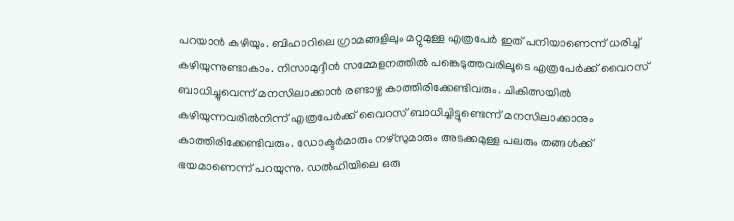പറയാന്‍ കഴിയും. ബിഹാറിലെ ഗ്രാമങ്ങളിലും മറ്റുമുള്ള എത്രപേര്‍ ഇത് പനിയാണെന്ന് ധരിച്ച് കഴിയുന്നുണ്ടാകാം. നിസാമുദ്ദീന്‍ സമ്മേളനത്തില്‍ പങ്കെടുത്തവരിലൂടെ എത്രപേര്‍ക്ക് വൈറസ് ബാധിച്ചുവെന്ന് മനസിലാക്കാന്‍ രണ്ടാഴ്ച കാത്തിരിക്കേണ്ടിവരും. ചികിത്സയില്‍ കഴിയുന്നവരില്‍നിന്ന് എത്രപേര്‍ക്ക് വൈറസ് ബാധിച്ചിട്ടുണ്ടെന്ന് മനസിലാക്കാനും കാത്തിരിക്കേണ്ടിവരും. ഡോക്ടര്‍മാരും നഴ്‌സുമാരും അടക്കമുള്ള പലരും തങ്ങള്‍ക്ക് ഭയമാണെന്ന് പറയുന്നു. ഡല്‍ഹിയിലെ ഒരു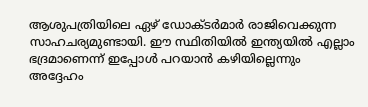ആശുപത്രിയിലെ ഏഴ് ഡോക്ടര്‍മാര്‍ രാജിവെക്കുന്ന സാഹചര്യമുണ്ടായി. ഈ സ്ഥിതിയില്‍ ഇന്ത്യയില്‍ എല്ലാം ഭദ്രമാണെന്ന് ഇപ്പോള്‍ പറയാന്‍ കഴിയില്ലെന്നും  അദ്ദേഹം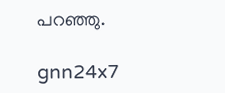പറഞ്ഞു.

gnn24x7